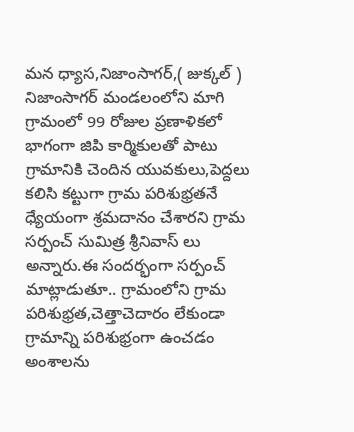మన ధ్యాస,నిజాంసాగర్,( జుక్కల్ ) నిజాంసాగర్ మండలంలోని మాగి గ్రామంలో 99 రోజుల ప్రణాళికలో భాగంగా జిపి కార్మికులతో పాటు గ్రామానికి చెందిన యువకులు,పెద్దలు కలిసి కట్టుగా గ్రామ పరిశుభ్రతనే ధ్యేయంగా శ్రమదానం చేశారని గ్రామ సర్పంచ్ సుమిత్ర శ్రీనివాస్ లు అన్నారు.ఈ సందర్భంగా సర్పంచ్ మాట్లాడుతూ.. గ్రామంలోని గ్రామ పరిశుభ్రత,చెత్తాచెదారం లేకుండా గ్రామాన్ని పరిశుభ్రంగా ఉంచడం అంశాలను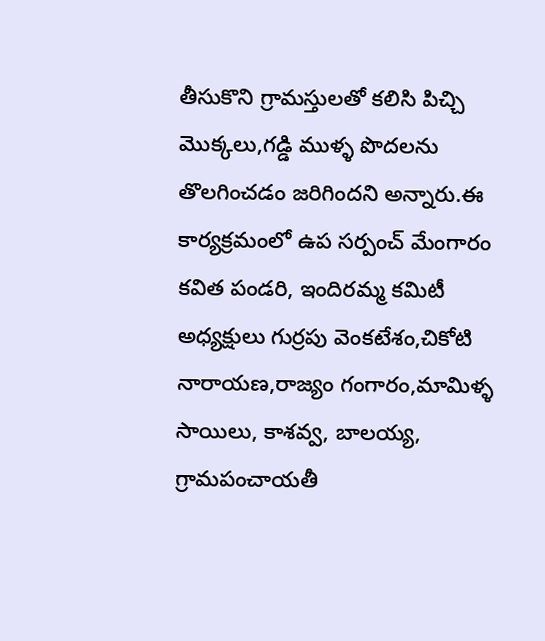తీసుకొని గ్రామస్తులతో కలిసి పిచ్చి మొక్కలు,గడ్డి ముళ్ళ పొదలను తొలగించడం జరిగిందని అన్నారు.ఈ కార్యక్రమంలో ఉప సర్పంచ్ మేంగారం కవిత పండరి, ఇందిరమ్మ కమిటీ అధ్యక్షులు గుర్రపు వెంకటేశం,చికోటి నారాయణ,రాజ్యం గంగారం,మామిళ్ళ సాయిలు, కాశవ్వ, బాలయ్య, గ్రామపంచాయతీ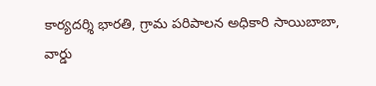కార్యదర్శి భారతి, గ్రామ పరిపాలన అధికారి సాయిబాబా, వార్డు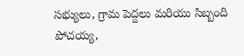సభ్యులు, గ్రామ పెద్దలు మరియు సిబ్బంది పోచయ్య,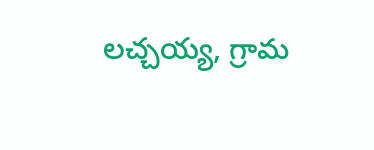లచ్చయ్య, గ్రామ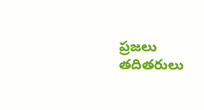ప్రజలు తదితరులు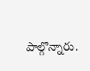పాల్గొన్నారు.